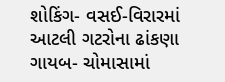શોકિંગ- વસઈ-વિરારમાં આટલી ગટરોના ઢાંકણા ગાયબ- ચોમાસામાં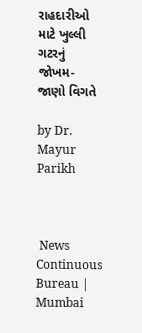રાહદારીઓ માટે ખુલ્લી ગટરનું જોખમ- જાણો વિગતે

by Dr. Mayur Parikh



 News Continuous Bureau | Mumbai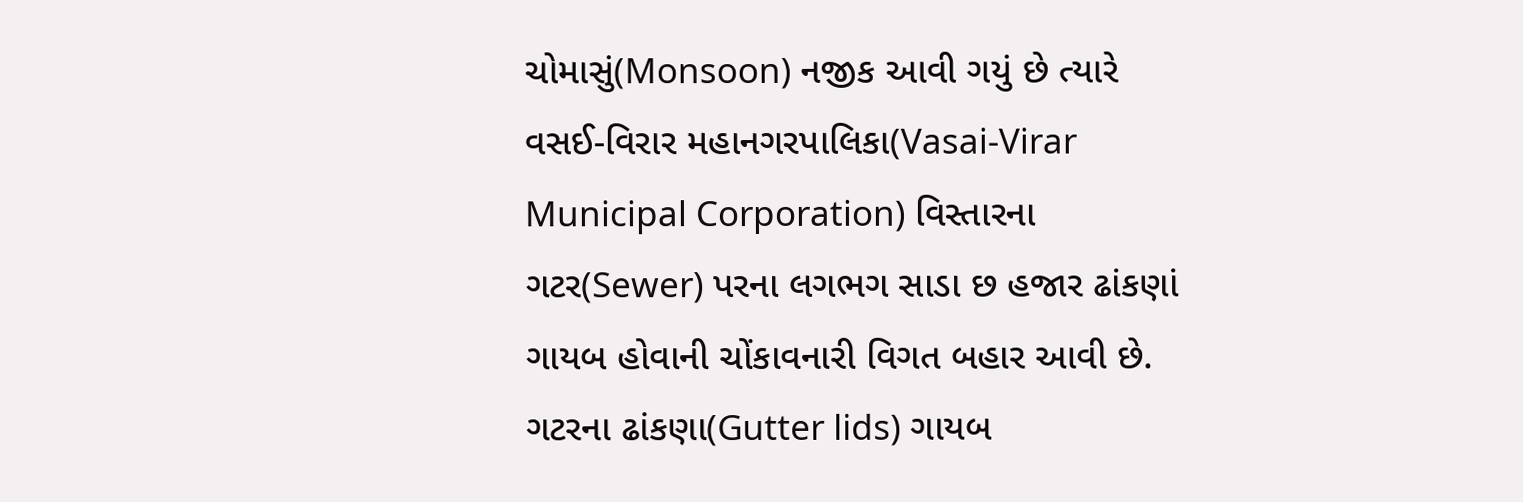ચોમાસું(Monsoon) નજીક આવી ગયું છે ત્યારે વસઈ-વિરાર મહાનગરપાલિકા(Vasai-Virar Municipal Corporation) વિસ્તારના ગટર(Sewer) પરના લગભગ સાડા છ હજાર ઢાંકણાં ગાયબ હોવાની ચોંકાવનારી વિગત બહાર આવી છે. ગટરના ઢાંકણા(Gutter lids) ગાયબ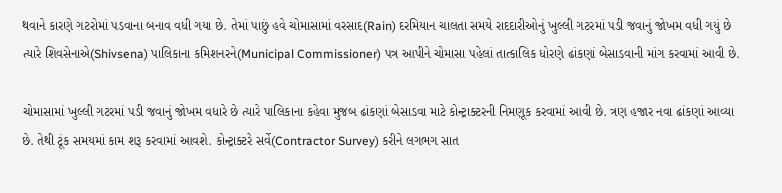થવાને કારણે ગટરોમાં પડવાના બનાવ વધી ગયા છે. તેમાં પાછું હવે ચોમાસામાં વરસાદ(Rain) દરમિયાન ચાલતા સમયે રાદદારીઓનું ખુલ્લી ગટરમાં પડી જવાનું જોખમ વધી ગયું છે ત્યારે શિવસેનાએ(Shivsena) પાલિકાના કમિશનરને(Municipal Commissioner) પત્ર આપીને ચોમાસા પહેલાં તાત્કાલિક ધોરણે ઢાંકણાં બેસાડવાની માંગ કરવામાં આવી છે.

ચોમાસામાં ખુલ્લી ગટરમાં પડી જવાનું જોખમ વધારે છે ત્યારે પાલિકાના કહેવા મુજબ ઢાંકણાં બેસાડવા માટે કોન્ટ્રાક્ટરની નિમણૂક કરવામાં આવી છે. ત્રણ હજાર નવા ઢાંકણાં આવ્યા છે. તેથી ટૂંક સમયમાં કામ શરૂ કરવામાં આવશે. કોન્ટ્રાક્ટરે સર્વે(Contractor Survey) કરીને લગભગ સાત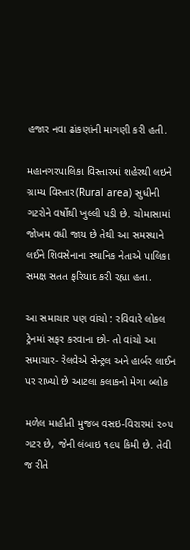હજાર નવા ઢાંકણાંની માગણી કરી હતી.

મહાનગરપાલિકા વિસ્તારમાં શહેરથી લઇને ગ્રામ્ય વિસ્તાર(Rural area) સુધીની ગટરોને વર્ષોથી ખુલ્લી પડી છે. ચોમાસામાં જોખમ વધી જાય છે તેથી આ સમસ્યાને લઈને શિવસેનાના સ્થાનિક નેતાએ પાલિકા સમક્ષ સતત ફરિયાદ કરી રહ્યા હતા.

આ સમાચાર પણ વાંચો : રવિવારે લોકલ ટ્રેનમાં સફર કરવાના છો- તો વાંચો આ સમાચાર- રેલવેએ સેન્ટ્રલ અને હાર્બર લાઈન પર રાખ્યો છે આટલા કલાકનો મેગા બ્લોક

મળેલ માહીતી મુજબ વસઇ-વિરારમાં ૨૦૫ ગટર છે, જેની લંબાઇ ૧૯૫ કિમી છે. તેવી જ રીતે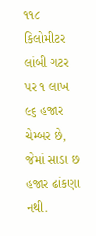૧૧૮ કિલોમીટર લાંબી ગટર પર ૧ લાખ ૯૬ હજાર ચેમ્બર છે, જેમાં સાડા છ હજાર ઢાંકણા નથી.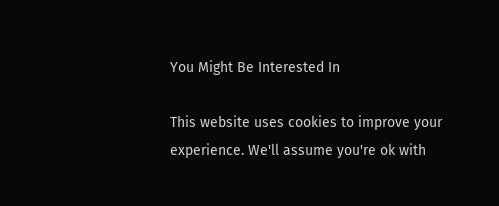You Might Be Interested In

This website uses cookies to improve your experience. We'll assume you're ok with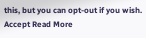this, but you can opt-out if you wish. Accept Read More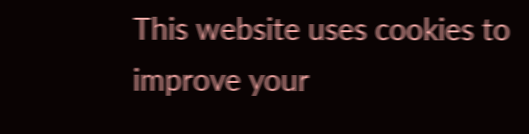This website uses cookies to improve your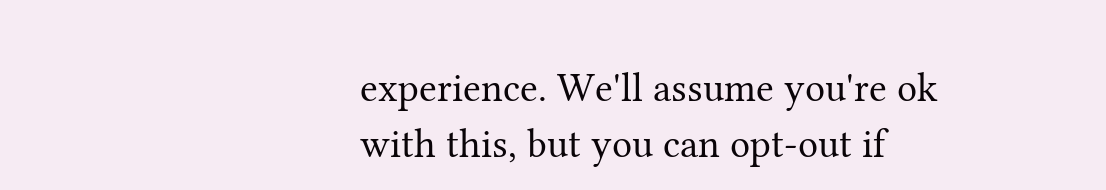experience. We'll assume you're ok with this, but you can opt-out if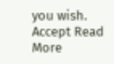you wish. Accept Read More